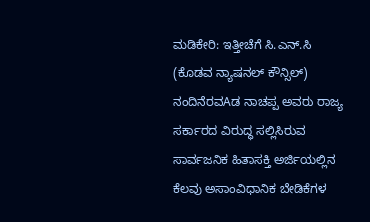ಮಡಿಕೇರಿ: ಇತ್ತೀಚೆಗೆ ಸಿ.ಎನ್.ಸಿ (ಕೊಡವ ನ್ಯಾಷನಲ್ ಕೌನ್ಸಿಲ್) ನಂದಿನೆರವAಡ ನಾಚಪ್ಪ ಅವರು ರಾಜ್ಯ ಸರ್ಕಾರದ ವಿರುದ್ಧ ಸಲ್ಲಿಸಿರುವ ಸಾರ್ವಜನಿಕ ಹಿತಾಸಕ್ತಿ ಅರ್ಜಿಯಲ್ಲಿನ ಕೆಲವು ಅಸಾಂವಿಧಾನಿಕ ಬೇಡಿಕೆಗಳ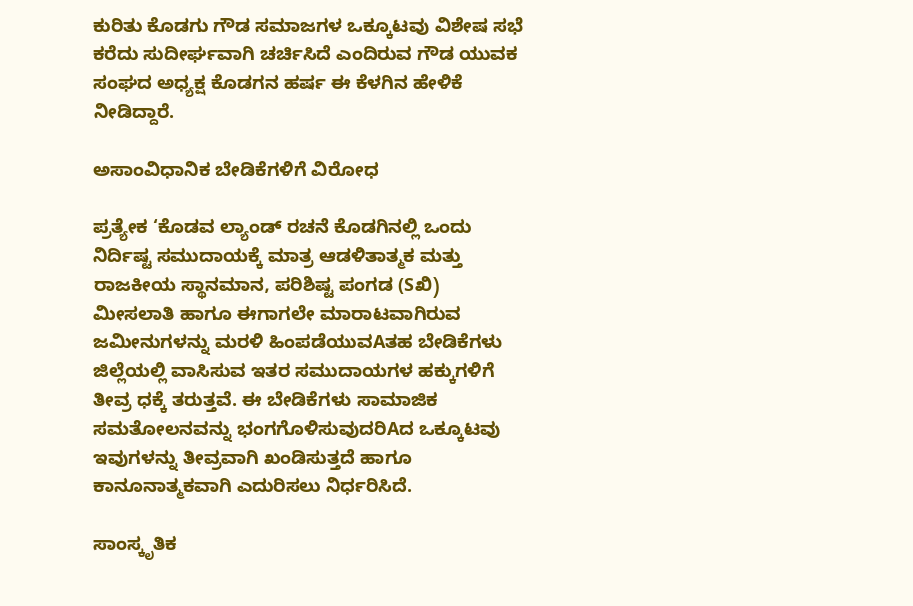ಕುರಿತು ಕೊಡಗು ಗೌಡ ಸಮಾಜಗಳ ಒಕ್ಕೂಟವು ವಿಶೇಷ ಸಭೆ ಕರೆದು ಸುದೀರ್ಘವಾಗಿ ಚರ್ಚಿಸಿದೆ ಎಂದಿರುವ ಗೌಡ ಯುವಕ ಸಂಘದ ಅಧ್ಯಕ್ಷ ಕೊಡಗನ ಹರ್ಷ ಈ ಕೆಳಗಿನ ಹೇಳಿಕೆ ನೀಡಿದ್ದಾರೆ.

ಅಸಾಂವಿಧಾನಿಕ ಬೇಡಿಕೆಗಳಿಗೆ ವಿರೋಧ

ಪ್ರತ್ಯೇಕ ‘ಕೊಡವ ಲ್ಯಾಂಡ್ ರಚನೆ ಕೊಡಗಿನಲ್ಲಿ ಒಂದು ನಿರ್ದಿಷ್ಟ ಸಮುದಾಯಕ್ಕೆ ಮಾತ್ರ ಆಡಳಿತಾತ್ಮಕ ಮತ್ತು ರಾಜಕೀಯ ಸ್ಥಾನಮಾನ, ಪರಿಶಿಷ್ಟ ಪಂಗಡ (Sಖಿ) ಮೀಸಲಾತಿ ಹಾಗೂ ಈಗಾಗಲೇ ಮಾರಾಟವಾಗಿರುವ ಜಮೀನುಗಳನ್ನು ಮರಳಿ ಹಿಂಪಡೆಯುವAತಹ ಬೇಡಿಕೆಗಳು ಜಿಲ್ಲೆಯಲ್ಲಿ ವಾಸಿಸುವ ಇತರ ಸಮುದಾಯಗಳ ಹಕ್ಕುಗಳಿಗೆ ತೀವ್ರ ಧಕ್ಕೆ ತರುತ್ತವೆ. ಈ ಬೇಡಿಕೆಗಳು ಸಾಮಾಜಿಕ ಸಮತೋಲನವನ್ನು ಭಂಗಗೊಳಿಸುವುದರಿAದ ಒಕ್ಕೂಟವು ಇವುಗಳನ್ನು ತೀವ್ರವಾಗಿ ಖಂಡಿಸುತ್ತದೆ ಹಾಗೂ ಕಾನೂನಾತ್ಮಕವಾಗಿ ಎದುರಿಸಲು ನಿರ್ಧರಿಸಿದೆ.

ಸಾಂಸ್ಕೃತಿಕ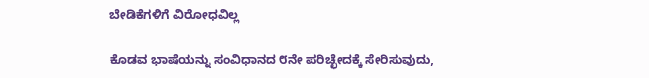ಬೇಡಿಕೆಗಳಿಗೆ ವಿರೋಧವಿಲ್ಲ

ಕೊಡವ ಭಾಷೆಯನ್ನು ಸಂವಿಧಾನದ ೮ನೇ ಪರಿಚ್ಛೇದಕ್ಕೆ ಸೇರಿಸುವುದು,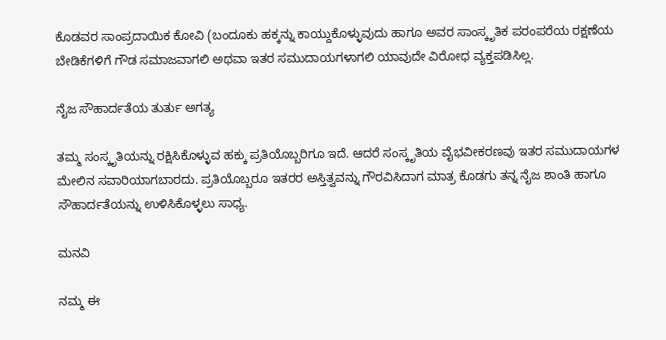ಕೊಡವರ ಸಾಂಪ್ರದಾಯಿಕ ಕೋವಿ (ಬಂದೂಕು ಹಕ್ಕನ್ನು ಕಾಯ್ದುಕೊಳ್ಳುವುದು ಹಾಗೂ ಅವರ ಸಾಂಸ್ಕೃತಿಕ ಪರಂಪರೆಯ ರಕ್ಷಣೆಯ ಬೇಡಿಕೆಗಳಿಗೆ ಗೌಡ ಸಮಾಜವಾಗಲಿ ಅಥವಾ ಇತರ ಸಮುದಾಯಗಳಾಗಲಿ ಯಾವುದೇ ವಿರೋಧ ವ್ಯಕ್ತಪಡಿಸಿಲ್ಲ.

ನೈಜ ಸೌಹಾರ್ದತೆಯ ತುರ್ತು ಅಗತ್ಯ

ತಮ್ಮ ಸಂಸ್ಕೃತಿಯನ್ನು ರಕ್ಷಿಸಿಕೊಳ್ಳುವ ಹಕ್ಕು ಪ್ರತಿಯೊಬ್ಬರಿಗೂ ಇದೆ. ಆದರೆ ಸಂಸ್ಕೃತಿಯ ವೈಭವೀಕರಣವು ಇತರ ಸಮುದಾಯಗಳ ಮೇಲಿನ ಸವಾರಿಯಾಗಬಾರದು. ಪ್ರತಿಯೊಬ್ಬರೂ ಇತರರ ಅಸ್ತಿತ್ವವನ್ನು ಗೌರವಿಸಿದಾಗ ಮಾತ್ರ ಕೊಡಗು ತನ್ನ ನೈಜ ಶಾಂತಿ ಹಾಗೂ ಸೌಹಾರ್ದತೆಯನ್ನು ಉಳಿಸಿಕೊಳ್ಳಲು ಸಾಧ್ಯ.

ಮನವಿ

ನಮ್ಮ ಈ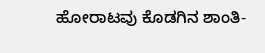ಹೋರಾಟವು ಕೊಡಗಿನ ಶಾಂತಿ-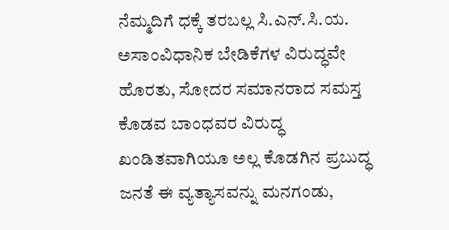ನೆಮ್ಮದಿಗೆ ಧಕ್ಕೆ ತರಬಲ್ಲ ಸಿ.ಎನ್.ಸಿ.ಯ. ಅಸಾಂವಿಧಾನಿಕ ಬೇಡಿಕೆಗಳ ವಿರುದ್ಧವೇ ಹೊರತು, ಸೋದರ ಸಮಾನರಾದ ಸಮಸ್ತ ಕೊಡವ ಬಾಂಧವರ ವಿರುದ್ಧ ಖಂಡಿತವಾಗಿಯೂ ಅಲ್ಲ ಕೊಡಗಿನ ಪ್ರಬುದ್ಧ ಜನತೆ ಈ ವ್ಯತ್ಯಾಸವನ್ನು ಮನಗಂಡು,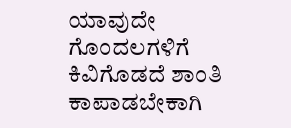ಯಾವುದೇ ಗೊಂದಲಗಳಿಗೆ ಕಿವಿಗೊಡದೆ ಶಾಂತಿ ಕಾಪಾಡಬೇಕಾಗಿ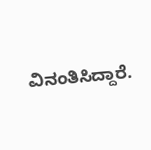ವಿನಂತಿಸಿದ್ದಾರೆ.